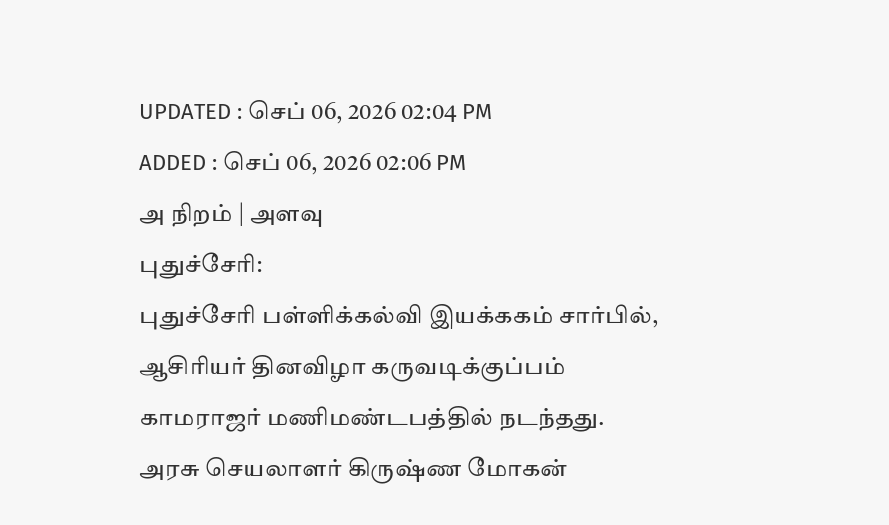UPDATED : செப் 06, 2026 02:04 PM
ADDED : செப் 06, 2026 02:06 PM
அ நிறம் | அளவு
புதுச்சேரி:
புதுச்சேரி பள்ளிக்கல்வி இயக்ககம் சார்பில், ஆசிரியர் தினவிழா கருவடிக்குப்பம் காமராஜர் மணிமண்டபத்தில் நடந்தது.
அரசு செயலாளர் கிருஷ்ண மோகன்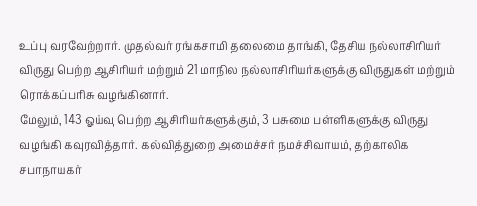உப்பு வரவேற்றார். முதல்வர் ரங்கசாமி தலைமை தாங்கி, தேசிய நல்லாசிரியர் விருது பெற்ற ஆசிரியர் மற்றும் 21 மாநில நல்லாசிரியர்களுக்கு விருதுகள் மற்றும் ரொக்கப்பரிசு வழங்கினார்.
மேலும், 143 ஓய்வு பெற்ற ஆசிரியர்களுக்கும், 3 பசுமை பள்ளிகளுக்கு விருது வழங்கி கவுரவித்தார். கல்வித்துறை அமைச்சர் நமச்சிவாயம், தற்காலிக சபாநாயகர்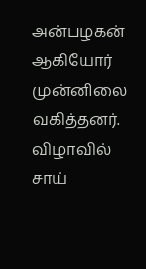அன்பழகன் ஆகியோர் முன்னிலை வகித்தனர். விழாவில் சாய்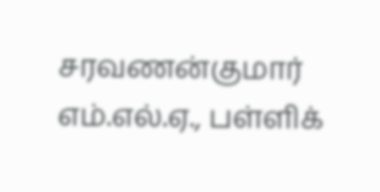சரவணன்குமார் எம்.எல்.ஏ., பள்ளிக்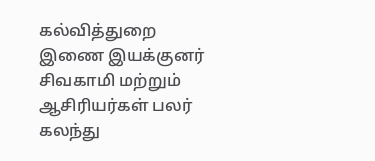கல்வித்துறை இணை இயக்குனர் சிவகாமி மற்றும் ஆசிரியர்கள் பலர் கலந்து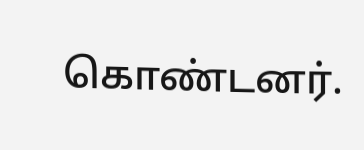கொண்டனர்.